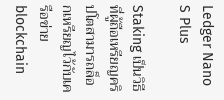Ledger Nano S Plus

Staking เป็นวิธีที่ผู้ถือเหรียญคริปโตสามารถล็อกเหรียญไว้กับเครือข่าย blockchain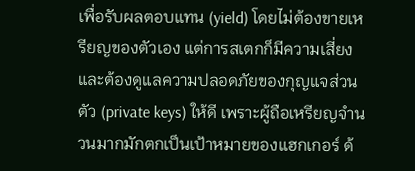เพื่อรับผลตอบแทน (yield) โดยไม่ต้องขายเหรียญของตัวเอง แต่การสเตกก็มีความเสี่ยงและต้องดูแลความปลอดภัยของกุญแจส่วนตัว (private keys) ให้ดี เพราะผู้ถือเหรียญจำนวนมากมักตกเป็นเป้าหมายของแฮกเกอร์ ด้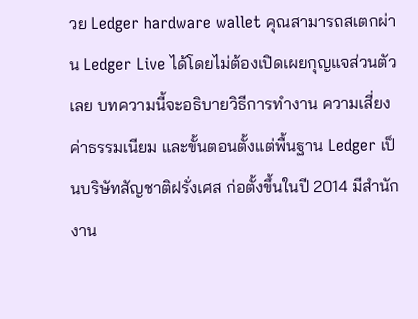วย Ledger hardware wallet คุณสามารถสเตกผ่าน Ledger Live ได้โดยไม่ต้องเปิดเผยกุญแจส่วนตัวเลย บทความนี้จะอธิบายวิธีการทำงาน ความเสี่ยง ค่าธรรมเนียม และขั้นตอนตั้งแต่พื้นฐาน Ledger เป็นบริษัทสัญชาติฝรั่งเศส ก่อตั้งขึ้นในปี 2014 มีสำนักงาน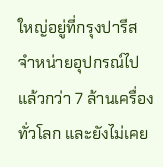ใหญ่อยู่ที่กรุงปารีส จำหน่ายอุปกรณ์ไปแล้วกว่า 7 ล้านเครื่องทั่วโลก และยังไม่เคย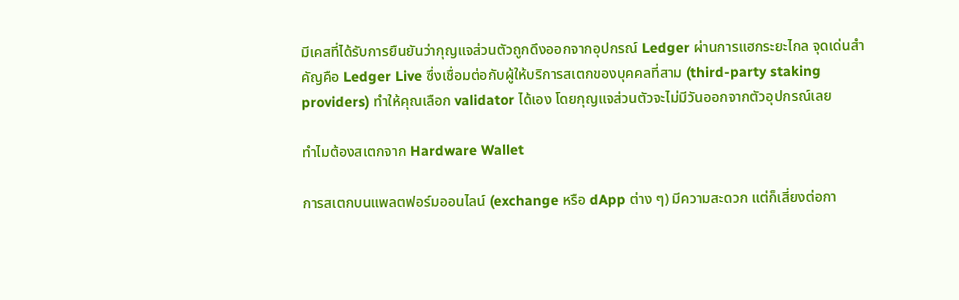มีเคสที่ได้รับการยืนยันว่ากุญแจส่วนตัวถูกดึงออกจากอุปกรณ์ Ledger ผ่านการแฮกระยะไกล จุดเด่นสำคัญคือ Ledger Live ซึ่งเชื่อมต่อกับผู้ให้บริการสเตกของบุคคลที่สาม (third-party staking providers) ทำให้คุณเลือก validator ได้เอง โดยกุญแจส่วนตัวจะไม่มีวันออกจากตัวอุปกรณ์เลย

ทำไมต้องสเตกจาก Hardware Wallet

การสเตกบนแพลตฟอร์มออนไลน์ (exchange หรือ dApp ต่าง ๆ) มีความสะดวก แต่ก็เสี่ยงต่อกา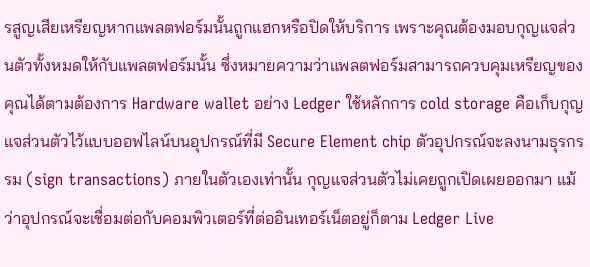รสูญเสียเหรียญหากแพลตฟอร์มนั้นถูกแฮกหรือปิดให้บริการ เพราะคุณต้องมอบกุญแจส่วนตัวทั้งหมดให้กับแพลตฟอร์มนั้น ซึ่งหมายความว่าแพลตฟอร์มสามารถควบคุมเหรียญของคุณได้ตามต้องการ Hardware wallet อย่าง Ledger ใช้หลักการ cold storage คือเก็บกุญแจส่วนตัวไว้แบบออฟไลน์บนอุปกรณ์ที่มี Secure Element chip ตัวอุปกรณ์จะลงนามธุรกรรม (sign transactions) ภายในตัวเองเท่านั้น กุญแจส่วนตัวไม่เคยถูกเปิดเผยออกมา แม้ว่าอุปกรณ์จะเชื่อมต่อกับคอมพิวเตอร์ที่ต่ออินเทอร์เน็ตอยู่ก็ตาม Ledger Live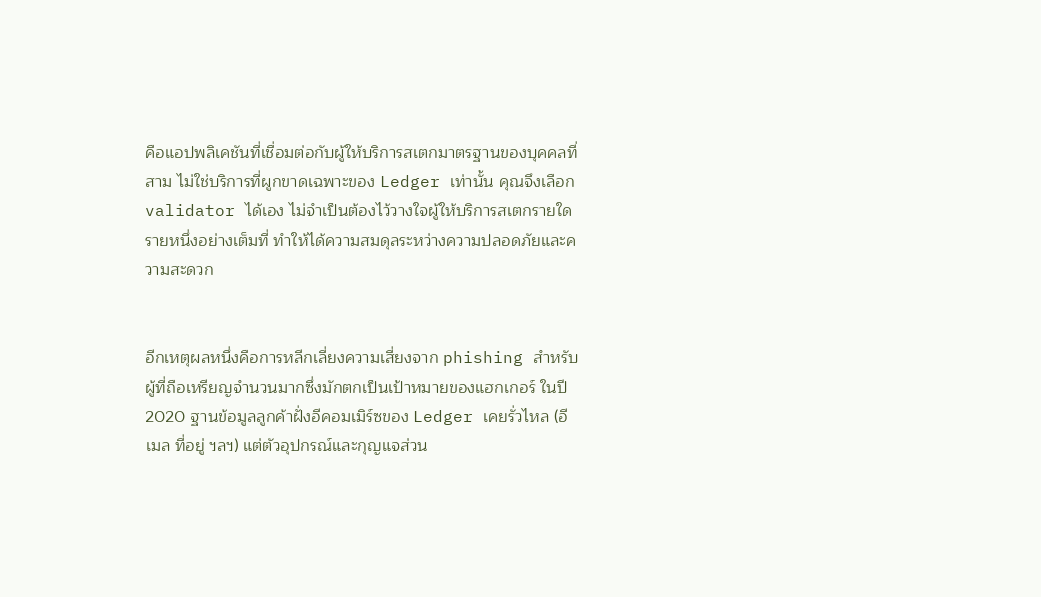คือแอปพลิเคชันที่เชื่อมต่อกับผู้ให้บริการสเตกมาตรฐานของบุคคลที่สาม ไม่ใช่บริการที่ผูกขาดเฉพาะของ Ledger เท่านั้น คุณจึงเลือก validator ได้เอง ไม่จำเป็นต้องไว้วางใจผู้ให้บริการสเตกรายใดรายหนึ่งอย่างเต็มที่ ทำให้ได้ความสมดุลระหว่างความปลอดภัยและความสะดวก


อีกเหตุผลหนึ่งคือการหลีกเลี่ยงความเสี่ยงจาก phishing สำหรับผู้ที่ถือเหรียญจำนวนมากซึ่งมักตกเป็นเป้าหมายของแฮกเกอร์ ในปี 2020 ฐานข้อมูลลูกค้าฝั่งอีคอมเมิร์ซของ Ledger เคยรั่วไหล (อีเมล ที่อยู่ ฯลฯ) แต่ตัวอุปกรณ์และกุญแจส่วน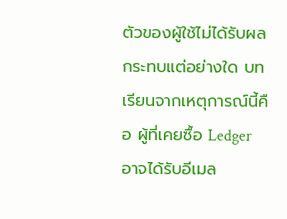ตัวของผู้ใช้ไม่ได้รับผลกระทบแต่อย่างใด บทเรียนจากเหตุการณ์นี้คือ ผู้ที่เคยซื้อ Ledger อาจได้รับอีเมล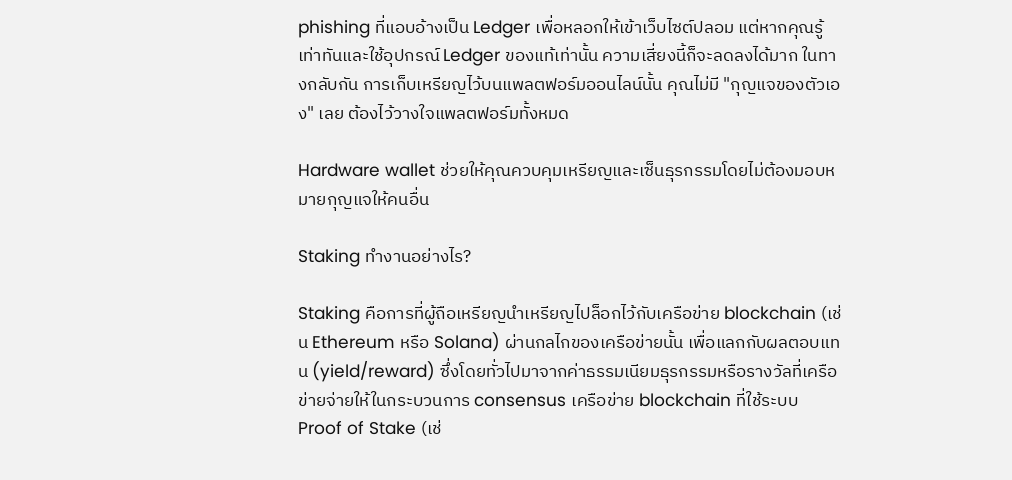phishing ที่แอบอ้างเป็น Ledger เพื่อหลอกให้เข้าเว็บไซต์ปลอม แต่หากคุณรู้เท่าทันและใช้อุปกรณ์ Ledger ของแท้เท่านั้น ความเสี่ยงนี้ก็จะลดลงได้มาก ในทางกลับกัน การเก็บเหรียญไว้บนแพลตฟอร์มออนไลน์นั้น คุณไม่มี "กุญแจของตัวเอง" เลย ต้องไว้วางใจแพลตฟอร์มทั้งหมด

Hardware wallet ช่วยให้คุณควบคุมเหรียญและเซ็นธุรกรรมโดยไม่ต้องมอบหมายกุญแจให้คนอื่น

Staking ทำงานอย่างไร?

Staking คือการที่ผู้ถือเหรียญนำเหรียญไปล็อกไว้กับเครือข่าย blockchain (เช่น Ethereum หรือ Solana) ผ่านกลไกของเครือข่ายนั้น เพื่อแลกกับผลตอบแทน (yield/reward) ซึ่งโดยทั่วไปมาจากค่าธรรมเนียมธุรกรรมหรือรางวัลที่เครือข่ายจ่ายให้ในกระบวนการ consensus เครือข่าย blockchain ที่ใช้ระบบ Proof of Stake (เช่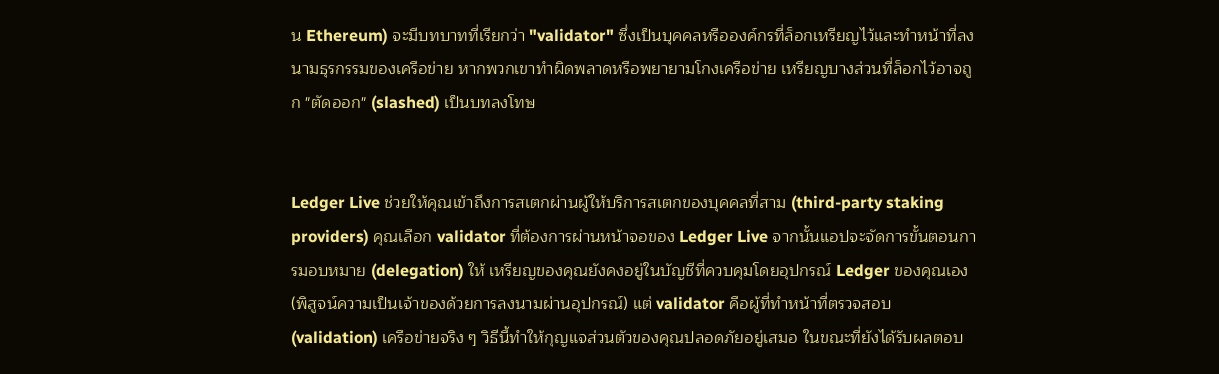น Ethereum) จะมีบทบาทที่เรียกว่า "validator" ซึ่งเป็นบุคคลหรือองค์กรที่ล็อกเหรียญไว้และทำหน้าที่ลงนามธุรกรรมของเครือข่าย หากพวกเขาทำผิดพลาดหรือพยายามโกงเครือข่าย เหรียญบางส่วนที่ล็อกไว้อาจถูก "ตัดออก" (slashed) เป็นบทลงโทษ


Ledger Live ช่วยให้คุณเข้าถึงการสเตกผ่านผู้ให้บริการสเตกของบุคคลที่สาม (third-party staking providers) คุณเลือก validator ที่ต้องการผ่านหน้าจอของ Ledger Live จากนั้นแอปจะจัดการขั้นตอนการมอบหมาย (delegation) ให้ เหรียญของคุณยังคงอยู่ในบัญชีที่ควบคุมโดยอุปกรณ์ Ledger ของคุณเอง (พิสูจน์ความเป็นเจ้าของด้วยการลงนามผ่านอุปกรณ์) แต่ validator คือผู้ที่ทำหน้าที่ตรวจสอบ (validation) เครือข่ายจริง ๆ วิธีนี้ทำให้กุญแจส่วนตัวของคุณปลอดภัยอยู่เสมอ ในขณะที่ยังได้รับผลตอบ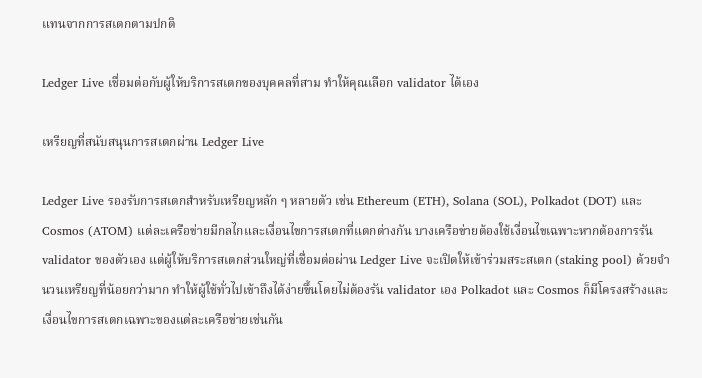แทนจากการสเตกตามปกติ

Ledger Live เชื่อมต่อกับผู้ให้บริการสเตกของบุคคลที่สาม ทำให้คุณเลือก validator ได้เอง

เหรียญที่สนับสนุนการสเตกผ่าน Ledger Live

Ledger Live รองรับการสเตกสำหรับเหรียญหลัก ๆ หลายตัว เช่น Ethereum (ETH), Solana (SOL), Polkadot (DOT) และ Cosmos (ATOM) แต่ละเครือข่ายมีกลไกและเงื่อนไขการสเตกที่แตกต่างกัน บางเครือข่ายต้องใช้เงื่อนไขเฉพาะหากต้องการรัน validator ของตัวเอง แต่ผู้ให้บริการสเตกส่วนใหญ่ที่เชื่อมต่อผ่าน Ledger Live จะเปิดให้เข้าร่วมสระสเตก (staking pool) ด้วยจำนวนเหรียญที่น้อยกว่ามาก ทำให้ผู้ใช้ทั่วไปเข้าถึงได้ง่ายขึ้นโดยไม่ต้องรัน validator เอง Polkadot และ Cosmos ก็มีโครงสร้างและเงื่อนไขการสเตกเฉพาะของแต่ละเครือข่ายเช่นกัน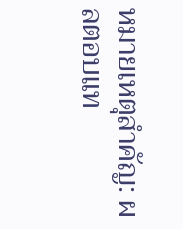หมายเหตุสำคัญ: ผลตอบแท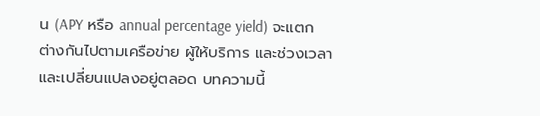น (APY หรือ annual percentage yield) จะแตกต่างกันไปตามเครือข่าย ผู้ให้บริการ และช่วงเวลา และเปลี่ยนแปลงอยู่ตลอด บทความนี้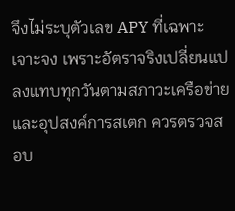จึงไม่ระบุตัวเลข APY ที่เฉพาะเจาะจง เพราะอัตราจริงเปลี่ยนแปลงแทบทุกวันตามสภาวะเครือข่ายและอุปสงค์การสเตก ควรตรวจสอบ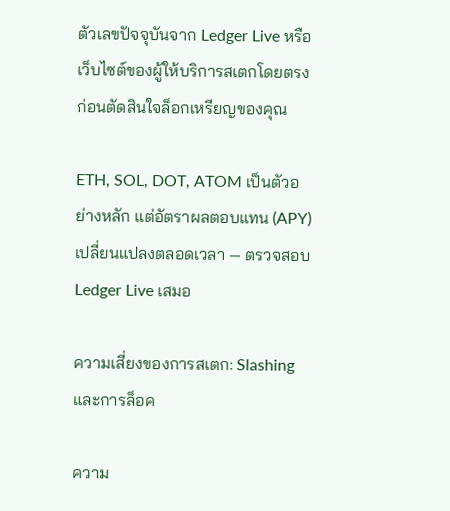ตัวเลขปัจจุบันจาก Ledger Live หรือเว็บไซต์ของผู้ให้บริการสเตกโดยตรงก่อนตัดสินใจล็อกเหรียญของคุณ

ETH, SOL, DOT, ATOM เป็นตัวอย่างหลัก แต่อัตราผลตอบแทน (APY) เปลี่ยนแปลงตลอดเวลา — ตรวจสอบ Ledger Live เสมอ

ความเสี่ยงของการสเตก: Slashing และการล็อค

ความ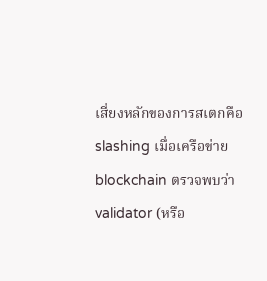เสี่ยงหลักของการสเตกคือ slashing เมื่อเครือข่าย blockchain ตรวจพบว่า validator (หรือ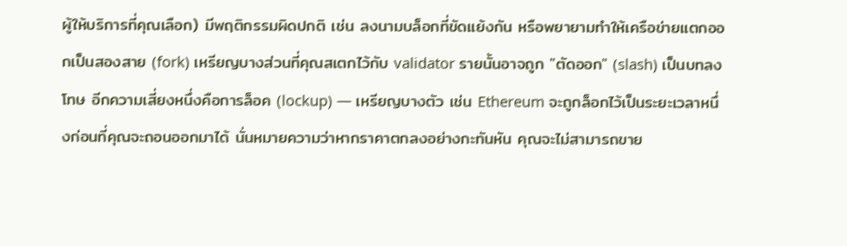ผู้ให้บริการที่คุณเลือก) มีพฤติกรรมผิดปกติ เช่น ลงนามบล็อกที่ขัดแย้งกัน หรือพยายามทำให้เครือข่ายแตกออกเป็นสองสาย (fork) เหรียญบางส่วนที่คุณสเตกไว้กับ validator รายนั้นอาจถูก "ตัดออก" (slash) เป็นบทลงโทษ อีกความเสี่ยงหนึ่งคือการล็อค (lockup) — เหรียญบางตัว เช่น Ethereum จะถูกล็อกไว้เป็นระยะเวลาหนึ่งก่อนที่คุณจะถอนออกมาได้ นั่นหมายความว่าหากราคาตกลงอย่างกะทันหัน คุณจะไม่สามารถขาย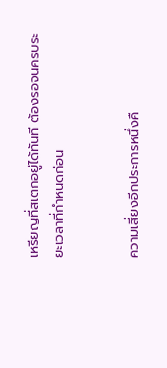เหรียญที่สเตกอยู่ได้ทันที ต้องรอจนครบระยะเวลาที่กำหนดก่อน


ความเสี่ยงอีกประการหนึ่งคื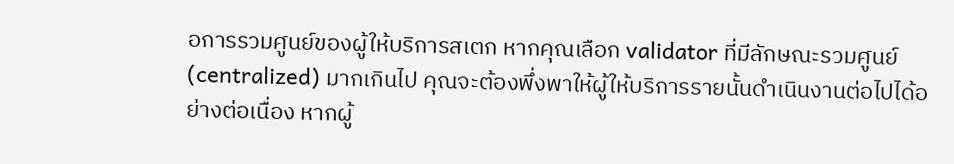อการรวมศูนย์ของผู้ให้บริการสเตก หากคุณเลือก validator ที่มีลักษณะรวมศูนย์ (centralized) มากเกินไป คุณจะต้องพึ่งพาให้ผู้ให้บริการรายนั้นดำเนินงานต่อไปได้อย่างต่อเนื่อง หากผู้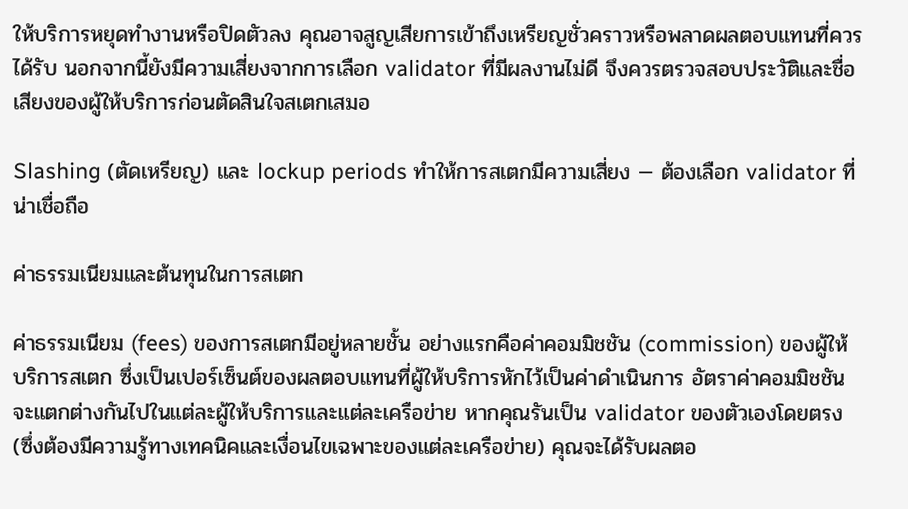ให้บริการหยุดทำงานหรือปิดตัวลง คุณอาจสูญเสียการเข้าถึงเหรียญชั่วคราวหรือพลาดผลตอบแทนที่ควรได้รับ นอกจากนี้ยังมีความเสี่ยงจากการเลือก validator ที่มีผลงานไม่ดี จึงควรตรวจสอบประวัติและชื่อเสียงของผู้ให้บริการก่อนตัดสินใจสเตกเสมอ

Slashing (ตัดเหรียญ) และ lockup periods ทำให้การสเตกมีความเสี่ยง — ต้องเลือก validator ที่น่าเชื่อถือ

ค่าธรรมเนียมและต้นทุนในการสเตก

ค่าธรรมเนียม (fees) ของการสเตกมีอยู่หลายชั้น อย่างแรกคือค่าคอมมิชชัน (commission) ของผู้ให้บริการสเตก ซึ่งเป็นเปอร์เซ็นต์ของผลตอบแทนที่ผู้ให้บริการหักไว้เป็นค่าดำเนินการ อัตราค่าคอมมิชชันจะแตกต่างกันไปในแต่ละผู้ให้บริการและแต่ละเครือข่าย หากคุณรันเป็น validator ของตัวเองโดยตรง (ซึ่งต้องมีความรู้ทางเทคนิคและเงื่อนไขเฉพาะของแต่ละเครือข่าย) คุณจะได้รับผลตอ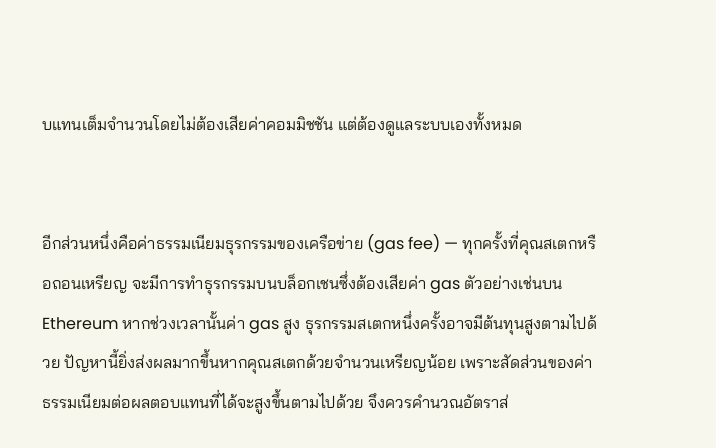บแทนเต็มจำนวนโดยไม่ต้องเสียค่าคอมมิชชัน แต่ต้องดูแลระบบเองทั้งหมด


อีกส่วนหนึ่งคือค่าธรรมเนียมธุรกรรมของเครือข่าย (gas fee) — ทุกครั้งที่คุณสเตกหรือถอนเหรียญ จะมีการทำธุรกรรมบนบล็อกเชนซึ่งต้องเสียค่า gas ตัวอย่างเช่นบน Ethereum หากช่วงเวลานั้นค่า gas สูง ธุรกรรมสเตกหนึ่งครั้งอาจมีต้นทุนสูงตามไปด้วย ปัญหานี้ยิ่งส่งผลมากขึ้นหากคุณสเตกด้วยจำนวนเหรียญน้อย เพราะสัดส่วนของค่าธรรมเนียมต่อผลตอบแทนที่ได้จะสูงขึ้นตามไปด้วย จึงควรคำนวณอัตราส่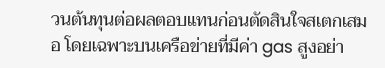วนต้นทุนต่อผลตอบแทนก่อนตัดสินใจสเตกเสมอ โดยเฉพาะบนเครือข่ายที่มีค่า gas สูงอย่า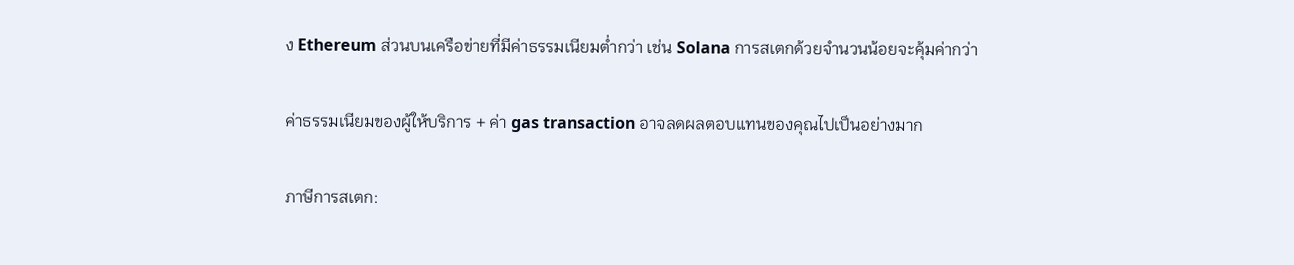ง Ethereum ส่วนบนเครือข่ายที่มีค่าธรรมเนียมต่ำกว่า เช่น Solana การสเตกด้วยจำนวนน้อยจะคุ้มค่ากว่า

ค่าธรรมเนียมของผู้ให้บริการ + ค่า gas transaction อาจลดผลตอบแทนของคุณไปเป็นอย่างมาก

ภาษีการสเตก: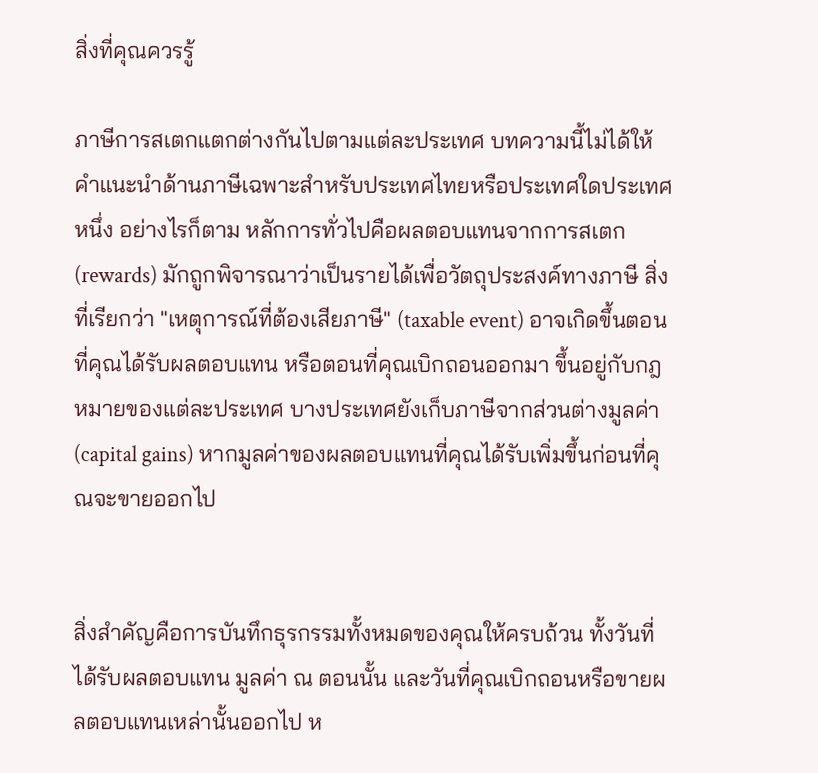สิ่งที่คุณควรรู้

ภาษีการสเตกแตกต่างกันไปตามแต่ละประเทศ บทความนี้ไม่ได้ให้คำแนะนำด้านภาษีเฉพาะสำหรับประเทศไทยหรือประเทศใดประเทศหนึ่ง อย่างไรก็ตาม หลักการทั่วไปคือผลตอบแทนจากการสเตก (rewards) มักถูกพิจารณาว่าเป็นรายได้เพื่อวัตถุประสงค์ทางภาษี สิ่งที่เรียกว่า "เหตุการณ์ที่ต้องเสียภาษี" (taxable event) อาจเกิดขึ้นตอนที่คุณได้รับผลตอบแทน หรือตอนที่คุณเบิกถอนออกมา ขึ้นอยู่กับกฎหมายของแต่ละประเทศ บางประเทศยังเก็บภาษีจากส่วนต่างมูลค่า (capital gains) หากมูลค่าของผลตอบแทนที่คุณได้รับเพิ่มขึ้นก่อนที่คุณจะขายออกไป


สิ่งสำคัญคือการบันทึกธุรกรรมทั้งหมดของคุณให้ครบถ้วน ทั้งวันที่ได้รับผลตอบแทน มูลค่า ณ ตอนนั้น และวันที่คุณเบิกถอนหรือขายผลตอบแทนเหล่านั้นออกไป ห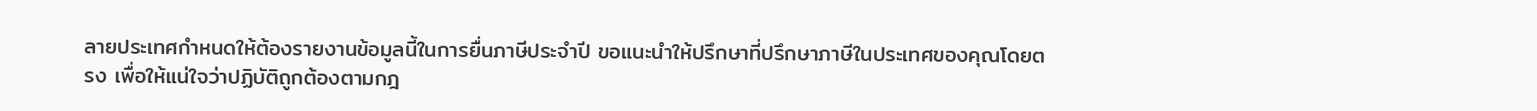ลายประเทศกำหนดให้ต้องรายงานข้อมูลนี้ในการยื่นภาษีประจำปี ขอแนะนำให้ปรึกษาที่ปรึกษาภาษีในประเทศของคุณโดยตรง เพื่อให้แน่ใจว่าปฏิบัติถูกต้องตามกฎ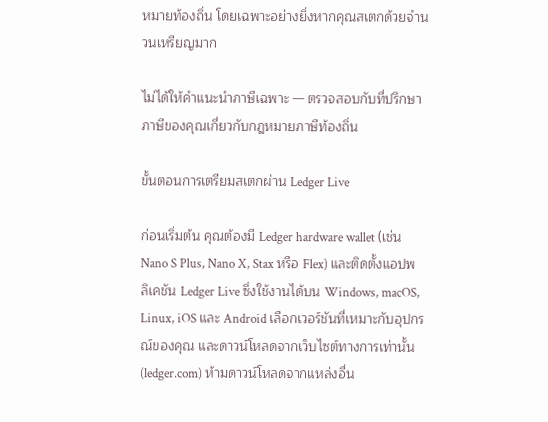หมายท้องถิ่น โดยเฉพาะอย่างยิ่งหากคุณสเตกด้วยจำนวนเหรียญมาก

ไม่ได้ให้คำแนะนำภาษีเฉพาะ — ตรวจสอบกับที่ปรึกษาภาษีของคุณเกี่ยวกับกฎหมายภาษีท้องถิ่น

ขั้นตอนการเตรียมสเตกผ่าน Ledger Live

ก่อนเริ่มต้น คุณต้องมี Ledger hardware wallet (เช่น Nano S Plus, Nano X, Stax หรือ Flex) และติดตั้งแอปพลิเคชัน Ledger Live ซึ่งใช้งานได้บน Windows, macOS, Linux, iOS และ Android เลือกเวอร์ชันที่เหมาะกับอุปกรณ์ของคุณ และดาวน์โหลดจากเว็บไซต์ทางการเท่านั้น (ledger.com) ห้ามดาวน์โหลดจากแหล่งอื่น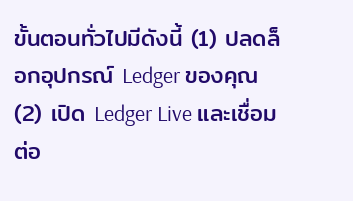ขั้นตอนทั่วไปมีดังนี้ (1) ปลดล็อกอุปกรณ์ Ledger ของคุณ (2) เปิด Ledger Live และเชื่อมต่อ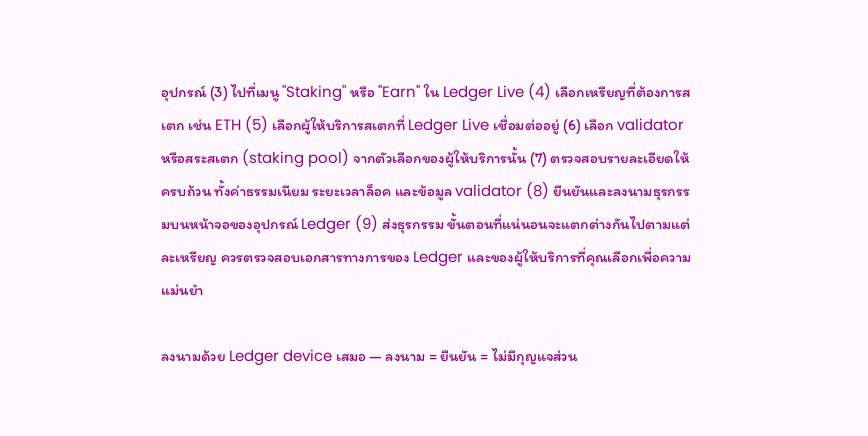อุปกรณ์ (3) ไปที่เมนู "Staking" หรือ "Earn" ใน Ledger Live (4) เลือกเหรียญที่ต้องการสเตก เช่น ETH (5) เลือกผู้ให้บริการสเตกที่ Ledger Live เชื่อมต่ออยู่ (6) เลือก validator หรือสระสเตก (staking pool) จากตัวเลือกของผู้ให้บริการนั้น (7) ตรวจสอบรายละเอียดให้ครบถ้วน ทั้งค่าธรรมเนียม ระยะเวลาล็อค และข้อมูล validator (8) ยืนยันและลงนามธุรกรรมบนหน้าจอของอุปกรณ์ Ledger (9) ส่งธุรกรรม ขั้นตอนที่แน่นอนจะแตกต่างกันไปตามแต่ละเหรียญ ควรตรวจสอบเอกสารทางการของ Ledger และของผู้ให้บริการที่คุณเลือกเพื่อความแม่นยำ

ลงนามด้วย Ledger device เสมอ — ลงนาม = ยืนยัน = ไม่มีกุญแจส่วน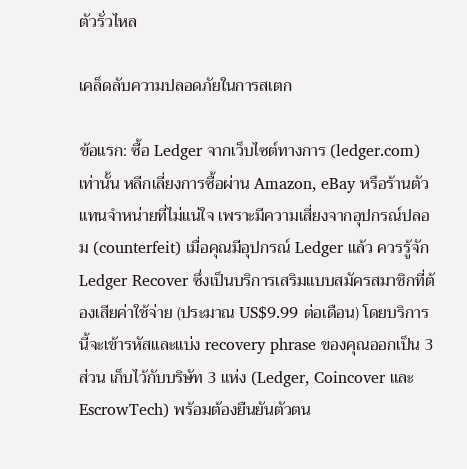ตัวรั่วไหล

เคล็ดลับความปลอดภัยในการสเตก

ข้อแรก: ซื้อ Ledger จากเว็บไซต์ทางการ (ledger.com) เท่านั้น หลีกเลี่ยงการซื้อผ่าน Amazon, eBay หรือร้านตัวแทนจำหน่ายที่ไม่แน่ใจ เพราะมีความเสี่ยงจากอุปกรณ์ปลอม (counterfeit) เมื่อคุณมีอุปกรณ์ Ledger แล้ว ควรรู้จัก Ledger Recover ซึ่งเป็นบริการเสริมแบบสมัครสมาชิกที่ต้องเสียค่าใช้จ่าย (ประมาณ US$9.99 ต่อเดือน) โดยบริการนี้จะเข้ารหัสและแบ่ง recovery phrase ของคุณออกเป็น 3 ส่วน เก็บไว้กับบริษัท 3 แห่ง (Ledger, Coincover และ EscrowTech) พร้อมต้องยืนยันตัวตน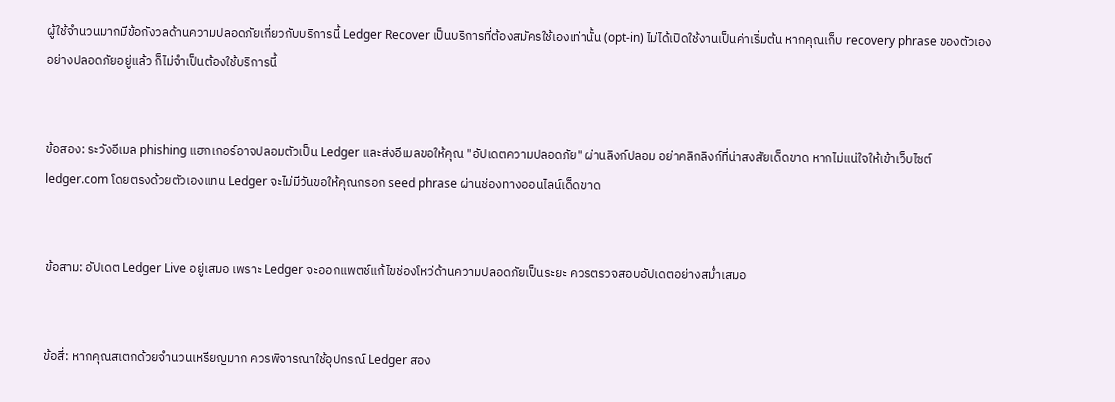ผู้ใช้จำนวนมากมีข้อกังวลด้านความปลอดภัยเกี่ยวกับบริการนี้ Ledger Recover เป็นบริการที่ต้องสมัครใช้เองเท่านั้น (opt-in) ไม่ได้เปิดใช้งานเป็นค่าเริ่มต้น หากคุณเก็บ recovery phrase ของตัวเองอย่างปลอดภัยอยู่แล้ว ก็ไม่จำเป็นต้องใช้บริการนี้


ข้อสอง: ระวังอีเมล phishing แฮกเกอร์อาจปลอมตัวเป็น Ledger และส่งอีเมลขอให้คุณ "อัปเดตความปลอดภัย" ผ่านลิงก์ปลอม อย่าคลิกลิงก์ที่น่าสงสัยเด็ดขาด หากไม่แน่ใจให้เข้าเว็บไซต์ ledger.com โดยตรงด้วยตัวเองแทน Ledger จะไม่มีวันขอให้คุณกรอก seed phrase ผ่านช่องทางออนไลน์เด็ดขาด


ข้อสาม: อัปเดต Ledger Live อยู่เสมอ เพราะ Ledger จะออกแพตช์แก้ไขช่องโหว่ด้านความปลอดภัยเป็นระยะ ควรตรวจสอบอัปเดตอย่างสม่ำเสมอ


ข้อสี่: หากคุณสเตกด้วยจำนวนเหรียญมาก ควรพิจารณาใช้อุปกรณ์ Ledger สอง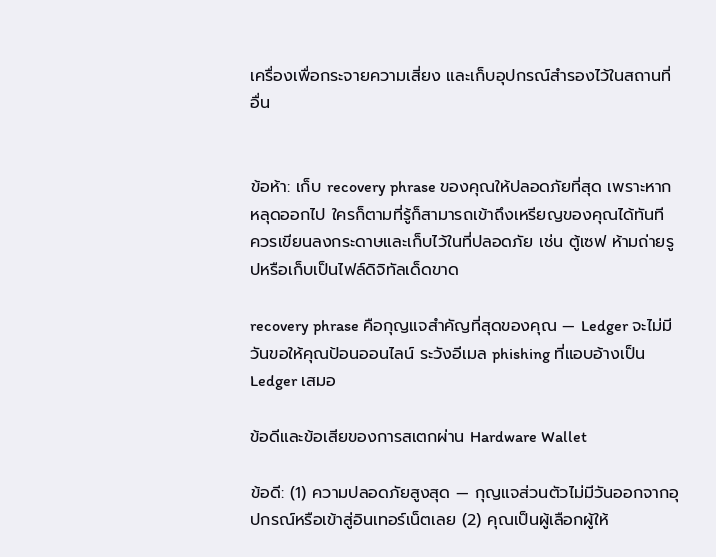เครื่องเพื่อกระจายความเสี่ยง และเก็บอุปกรณ์สำรองไว้ในสถานที่อื่น


ข้อห้า: เก็บ recovery phrase ของคุณให้ปลอดภัยที่สุด เพราะหากหลุดออกไป ใครก็ตามที่รู้ก็สามารถเข้าถึงเหรียญของคุณได้ทันที ควรเขียนลงกระดาษและเก็บไว้ในที่ปลอดภัย เช่น ตู้เซฟ ห้ามถ่ายรูปหรือเก็บเป็นไฟล์ดิจิทัลเด็ดขาด

recovery phrase คือกุญแจสำคัญที่สุดของคุณ — Ledger จะไม่มีวันขอให้คุณป้อนออนไลน์ ระวังอีเมล phishing ที่แอบอ้างเป็น Ledger เสมอ

ข้อดีและข้อเสียของการสเตกผ่าน Hardware Wallet

ข้อดี: (1) ความปลอดภัยสูงสุด — กุญแจส่วนตัวไม่มีวันออกจากอุปกรณ์หรือเข้าสู่อินเทอร์เน็ตเลย (2) คุณเป็นผู้เลือกผู้ให้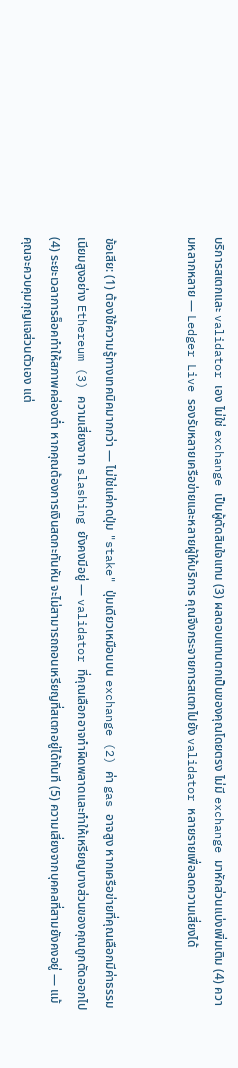บริการสเตกและ validator เอง ไม่ใช่ exchange เป็นผู้ตัดสินใจแทน (3) ผลตอบแทนตกเป็นของคุณโดยตรง ไม่มี exchange มาหักส่วนแบ่งเพิ่มเติม (4) ความหลากหลาย — Ledger Live รองรับหลายเครือข่ายและหลายผู้ให้บริการ คุณจึงกระจายการสเตกไปยัง validator หลายรายเพื่อลดความเสี่ยงได้


ข้อเสีย: (1) ต้องใช้ความรู้ทางเทคนิคมากกว่า — ไม่ใช่แค่กดปุ่ม "stake" ปุ่มเดียวเหมือนบน exchange (2) ค่า gas อาจสูง หากเครือข่ายที่คุณเลือกมีค่าธรรมเนียมสูงอย่าง Ethereum (3) ความเสี่ยงจาก slashing ยังคงมีอยู่ — validator ที่คุณเลือกอาจทำผิดพลาดและทำให้เหรียญบางส่วนของคุณถูกตัดออกไป (4) ระยะเวลาการล็อคทำให้สภาพคล่องต่ำ หากคุณต้องการเงินสดกะทันหัน จะไม่สามารถถอนเหรียญที่สเตกอยู่ได้ทันที (5) ความเสี่ยงจากบุคคลที่สามยังคงอยู่ — แม้คุณจะควบคุมกุญแจส่วนตัวเอง แต่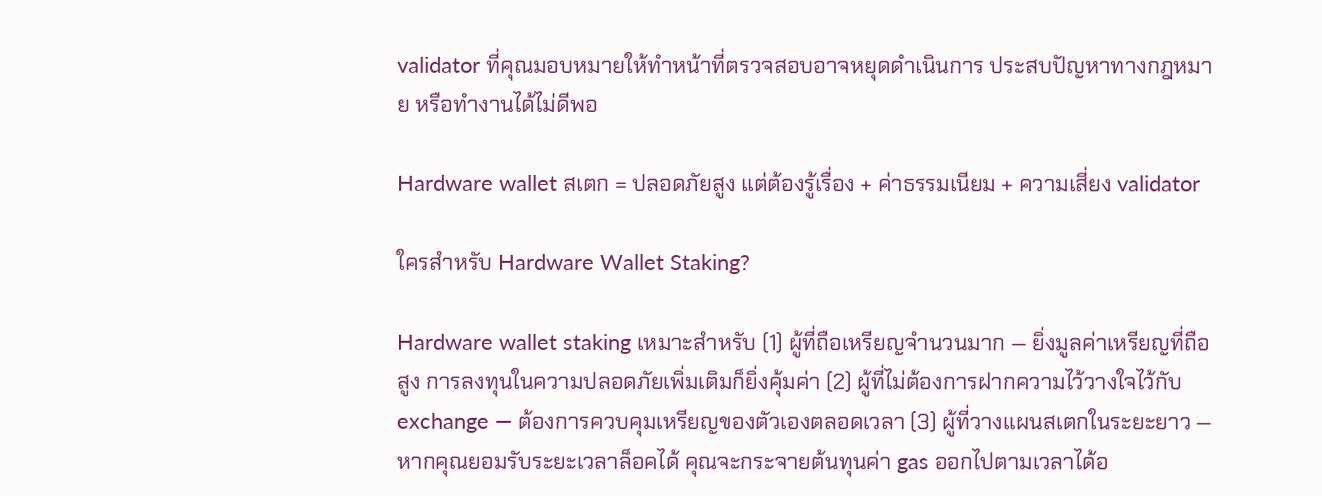validator ที่คุณมอบหมายให้ทำหน้าที่ตรวจสอบอาจหยุดดำเนินการ ประสบปัญหาทางกฎหมาย หรือทำงานได้ไม่ดีพอ

Hardware wallet สเตก = ปลอดภัยสูง แต่ต้องรู้เรื่อง + ค่าธรรมเนียม + ความเสี่ยง validator

ใครสำหรับ Hardware Wallet Staking?

Hardware wallet staking เหมาะสำหรับ (1) ผู้ที่ถือเหรียญจำนวนมาก — ยิ่งมูลค่าเหรียญที่ถือสูง การลงทุนในความปลอดภัยเพิ่มเติมก็ยิ่งคุ้มค่า (2) ผู้ที่ไม่ต้องการฝากความไว้วางใจไว้กับ exchange — ต้องการควบคุมเหรียญของตัวเองตลอดเวลา (3) ผู้ที่วางแผนสเตกในระยะยาว — หากคุณยอมรับระยะเวลาล็อคได้ คุณจะกระจายต้นทุนค่า gas ออกไปตามเวลาได้อ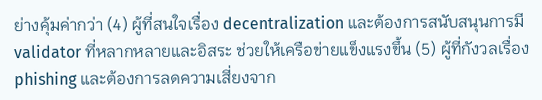ย่างคุ้มค่ากว่า (4) ผู้ที่สนใจเรื่อง decentralization และต้องการสนับสนุนการมี validator ที่หลากหลายและอิสระ ช่วยให้เครือข่ายแข็งแรงขึ้น (5) ผู้ที่กังวลเรื่อง phishing และต้องการลดความเสี่ยงจาก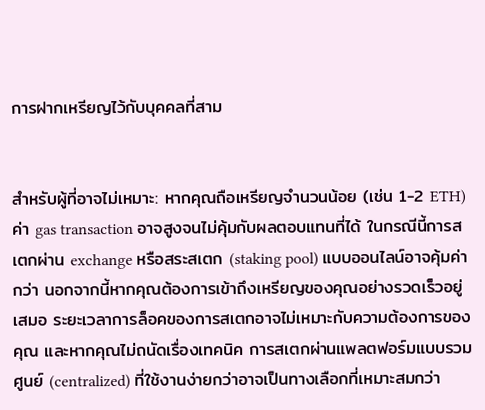การฝากเหรียญไว้กับบุคคลที่สาม


สำหรับผู้ที่อาจไม่เหมาะ: หากคุณถือเหรียญจำนวนน้อย (เช่น 1-2 ETH) ค่า gas transaction อาจสูงจนไม่คุ้มกับผลตอบแทนที่ได้ ในกรณีนี้การสเตกผ่าน exchange หรือสระสเตก (staking pool) แบบออนไลน์อาจคุ้มค่ากว่า นอกจากนี้หากคุณต้องการเข้าถึงเหรียญของคุณอย่างรวดเร็วอยู่เสมอ ระยะเวลาการล็อคของการสเตกอาจไม่เหมาะกับความต้องการของคุณ และหากคุณไม่ถนัดเรื่องเทคนิค การสเตกผ่านแพลตฟอร์มแบบรวมศูนย์ (centralized) ที่ใช้งานง่ายกว่าอาจเป็นทางเลือกที่เหมาะสมกว่า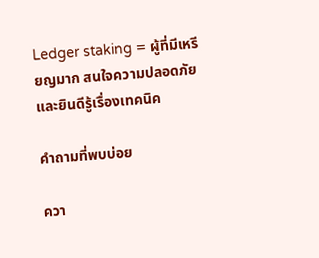Ledger staking = ผู้ที่มีเหรียญมาก สนใจความปลอดภัย และยินดีรู้เรื่องเทคนิค

คำถามที่พบบ่อย

ควา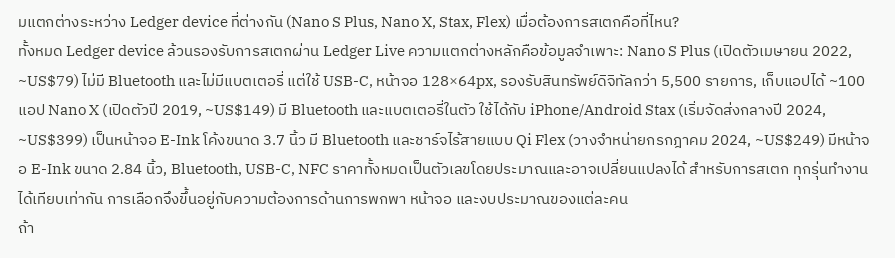มแตกต่างระหว่าง Ledger device ที่ต่างกัน (Nano S Plus, Nano X, Stax, Flex) เมื่อต้องการสเตกคือที่ไหน?
ทั้งหมด Ledger device ล้วนรองรับการสเตกผ่าน Ledger Live ความแตกต่างหลักคือข้อมูลจำเพาะ: Nano S Plus (เปิดตัวเมษายน 2022, ~US$79) ไม่มี Bluetooth และไม่มีแบตเตอรี่ แต่ใช้ USB-C, หน้าจอ 128×64px, รองรับสินทรัพย์ดิจิทัลกว่า 5,500 รายการ, เก็บแอปได้ ~100 แอป Nano X (เปิดตัวปี 2019, ~US$149) มี Bluetooth และแบตเตอรี่ในตัว ใช้ได้กับ iPhone/Android Stax (เริ่มจัดส่งกลางปี 2024, ~US$399) เป็นหน้าจอ E-Ink โค้งขนาด 3.7 นิ้ว มี Bluetooth และชาร์จไร้สายแบบ Qi Flex (วางจำหน่ายกรกฎาคม 2024, ~US$249) มีหน้าจอ E-Ink ขนาด 2.84 นิ้ว, Bluetooth, USB-C, NFC ราคาทั้งหมดเป็นตัวเลขโดยประมาณและอาจเปลี่ยนแปลงได้ สำหรับการสเตก ทุกรุ่นทำงานได้เทียบเท่ากัน การเลือกจึงขึ้นอยู่กับความต้องการด้านการพกพา หน้าจอ และงบประมาณของแต่ละคน
ถ้า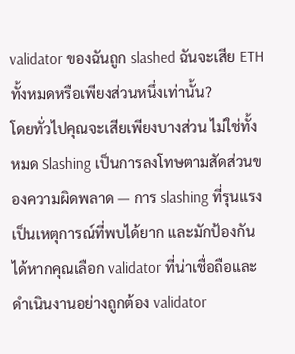validator ของฉันถูก slashed ฉันจะเสีย ETH ทั้งหมดหรือเพียงส่วนหนึ่งเท่านั้น?
โดยทั่วไปคุณจะเสียเพียงบางส่วน ไม่ใช่ทั้งหมด Slashing เป็นการลงโทษตามสัดส่วนของความผิดพลาด — การ slashing ที่รุนแรงเป็นเหตุการณ์ที่พบได้ยาก และมักป้องกันได้หากคุณเลือก validator ที่น่าเชื่อถือและดำเนินงานอย่างถูกต้อง validator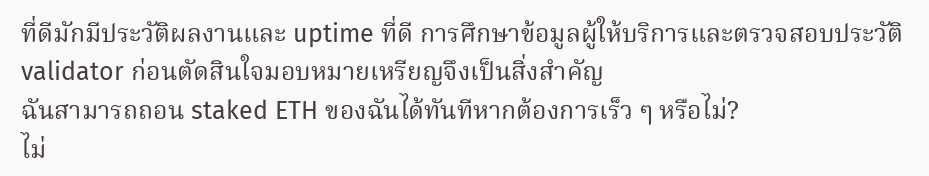ที่ดีมักมีประวัติผลงานและ uptime ที่ดี การศึกษาข้อมูลผู้ให้บริการและตรวจสอบประวัติ validator ก่อนตัดสินใจมอบหมายเหรียญจึงเป็นสิ่งสำคัญ
ฉันสามารถถอน staked ETH ของฉันได้ทันทีหากต้องการเร็ว ๆ หรือไม่?
ไม่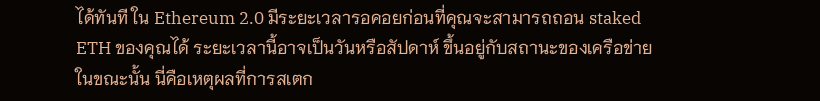ได้ทันที ใน Ethereum 2.0 มีระยะเวลารอคอยก่อนที่คุณจะสามารถถอน staked ETH ของคุณได้ ระยะเวลานี้อาจเป็นวันหรือสัปดาห์ ขึ้นอยู่กับสถานะของเครือข่ายในขณะนั้น นี่คือเหตุผลที่การสเตก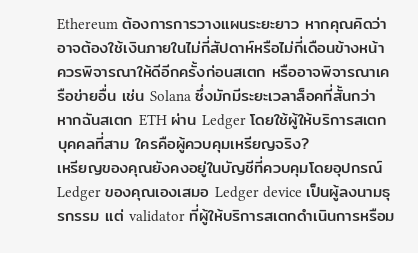Ethereum ต้องการการวางแผนระยะยาว หากคุณคิดว่าอาจต้องใช้เงินภายในไม่กี่สัปดาห์หรือไม่กี่เดือนข้างหน้า ควรพิจารณาให้ดีอีกครั้งก่อนสเตก หรืออาจพิจารณาเครือข่ายอื่น เช่น Solana ซึ่งมักมีระยะเวลาล็อคที่สั้นกว่า
หากฉันสเตก ETH ผ่าน Ledger โดยใช้ผู้ให้บริการสเตกบุคคลที่สาม ใครคือผู้ควบคุมเหรียญจริง?
เหรียญของคุณยังคงอยู่ในบัญชีที่ควบคุมโดยอุปกรณ์ Ledger ของคุณเองเสมอ Ledger device เป็นผู้ลงนามธุรกรรม แต่ validator ที่ผู้ให้บริการสเตกดำเนินการหรือม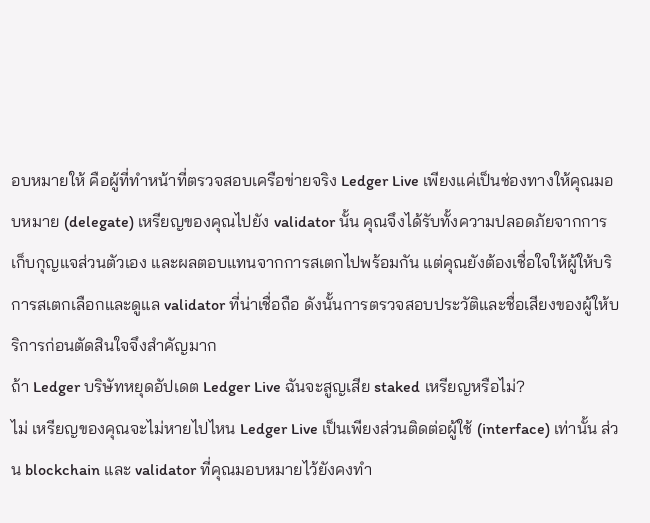อบหมายให้ คือผู้ที่ทำหน้าที่ตรวจสอบเครือข่ายจริง Ledger Live เพียงแค่เป็นช่องทางให้คุณมอบหมาย (delegate) เหรียญของคุณไปยัง validator นั้น คุณจึงได้รับทั้งความปลอดภัยจากการเก็บกุญแจส่วนตัวเอง และผลตอบแทนจากการสเตกไปพร้อมกัน แต่คุณยังต้องเชื่อใจให้ผู้ให้บริการสเตกเลือกและดูแล validator ที่น่าเชื่อถือ ดังนั้นการตรวจสอบประวัติและชื่อเสียงของผู้ให้บริการก่อนตัดสินใจจึงสำคัญมาก
ถ้า Ledger บริษัทหยุดอัปเดต Ledger Live ฉันจะสูญเสีย staked เหรียญหรือไม่?
ไม่ เหรียญของคุณจะไม่หายไปไหน Ledger Live เป็นเพียงส่วนติดต่อผู้ใช้ (interface) เท่านั้น ส่วน blockchain และ validator ที่คุณมอบหมายไว้ยังคงทำ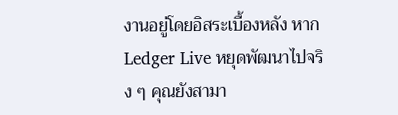งานอยู่โดยอิสระเบื้องหลัง หาก Ledger Live หยุดพัฒนาไปจริง ๆ คุณยังสามา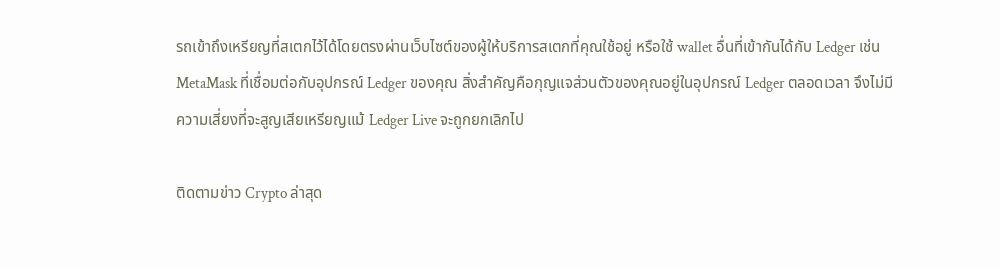รถเข้าถึงเหรียญที่สเตกไว้ได้โดยตรงผ่านเว็บไซต์ของผู้ให้บริการสเตกที่คุณใช้อยู่ หรือใช้ wallet อื่นที่เข้ากันได้กับ Ledger เช่น MetaMask ที่เชื่อมต่อกับอุปกรณ์ Ledger ของคุณ สิ่งสำคัญคือกุญแจส่วนตัวของคุณอยู่ในอุปกรณ์ Ledger ตลอดเวลา จึงไม่มีความเสี่ยงที่จะสูญเสียเหรียญแม้ Ledger Live จะถูกยกเลิกไป

ติดตามข่าว Crypto ล่าสุด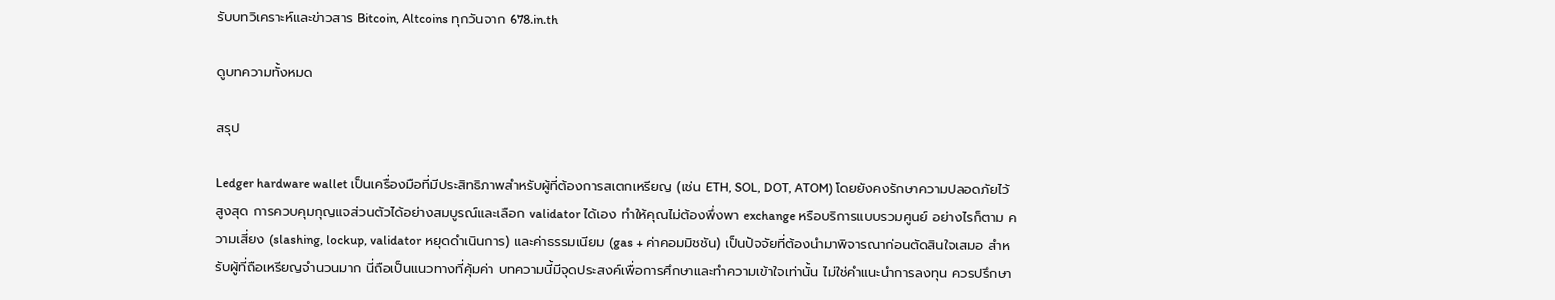รับบทวิเคราะห์และข่าวสาร Bitcoin, Altcoins ทุกวันจาก 678.in.th

ดูบทความทั้งหมด

สรุป

Ledger hardware wallet เป็นเครื่องมือที่มีประสิทธิภาพสำหรับผู้ที่ต้องการสเตกเหรียญ (เช่น ETH, SOL, DOT, ATOM) โดยยังคงรักษาความปลอดภัยไว้สูงสุด การควบคุมกุญแจส่วนตัวได้อย่างสมบูรณ์และเลือก validator ได้เอง ทำให้คุณไม่ต้องพึ่งพา exchange หรือบริการแบบรวมศูนย์ อย่างไรก็ตาม ความเสี่ยง (slashing, lockup, validator หยุดดำเนินการ) และค่าธรรมเนียม (gas + ค่าคอมมิชชัน) เป็นปัจจัยที่ต้องนำมาพิจารณาก่อนตัดสินใจเสมอ สำหรับผู้ที่ถือเหรียญจำนวนมาก นี่ถือเป็นแนวทางที่คุ้มค่า บทความนี้มีจุดประสงค์เพื่อการศึกษาและทำความเข้าใจเท่านั้น ไม่ใช่คำแนะนำการลงทุน ควรปรึกษา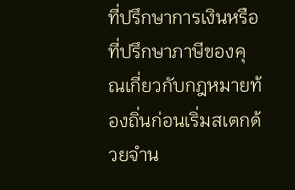ที่ปรึกษาการเงินหรือที่ปรึกษาภาษีของคุณเกี่ยวกับกฎหมายท้องถิ่นก่อนเริ่มสเตกด้วยจำน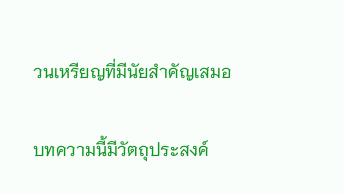วนเหรียญที่มีนัยสำคัญเสมอ

บทความนี้มีวัตถุประสงค์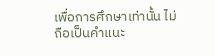เพื่อการศึกษาเท่านั้น ไม่ถือเป็นคำแนะ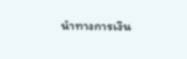นำทางการเงิน